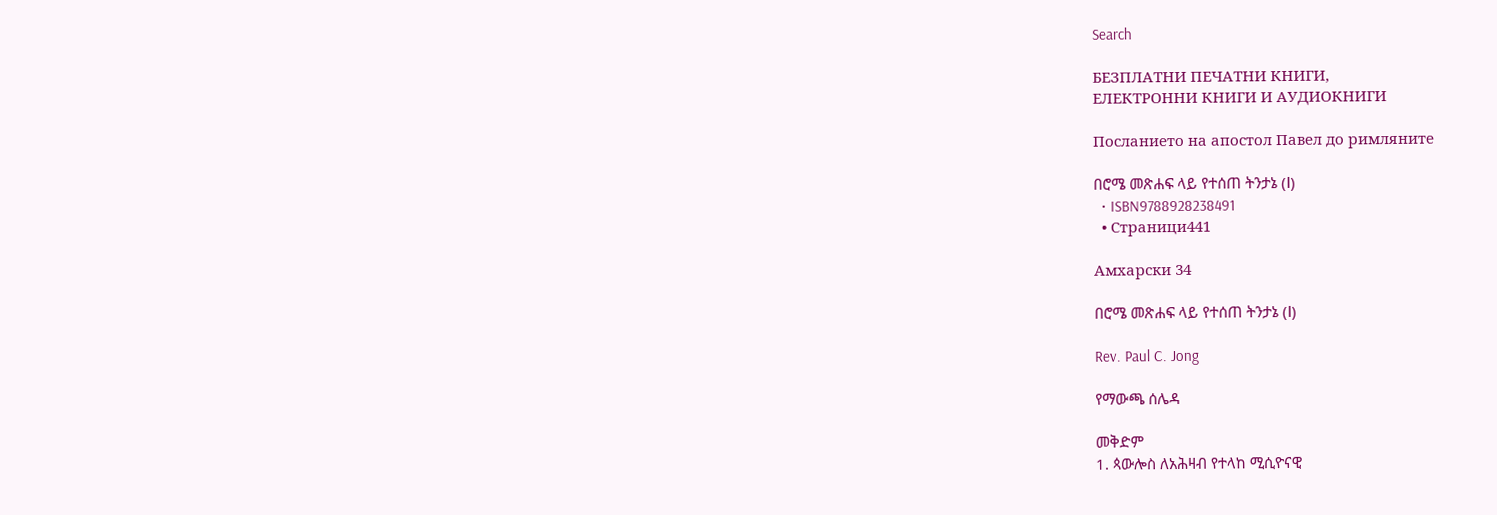Search

БЕЗПЛАТНИ ПЕЧАТНИ КНИГИ,
ЕЛЕКТРОННИ КНИГИ И АУДИОКНИГИ

Посланието на апостол Павел до римляните

በሮሜ መጽሐፍ ላይ የተሰጠ ትንታኔ (Ⅰ)
  • ISBN9788928238491
  • Страници441

Aмхарски 34

በሮሜ መጽሐፍ ላይ የተሰጠ ትንታኔ (Ⅰ)

Rev. Paul C. Jong

የማውጫ ሰሌዳ

መቅድም
1. ጳውሎስ ለአሕዛብ የተላከ ሚሲዮናዊ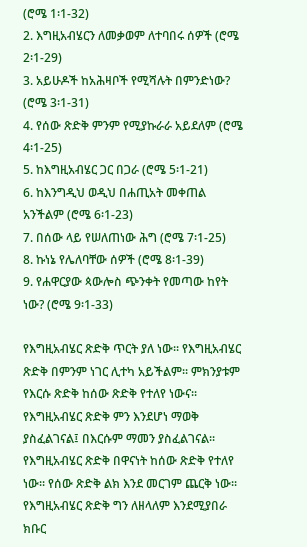(ሮሜ 1፡1-32)
2. እግዚአብሄርን ለመቃወም ለተባበሩ ሰዎች (ሮሜ 2፡1-29)
3. አይሁዶች ከአሕዛቦች የሚሻሉት በምንድነው? (ሮሜ 3፡1-31)
4. የሰው ጽድቅ ምንም የሚያኩራራ አይደለም (ሮሜ 4፡1-25)
5. ከእግዚአብሄር ጋር በጋራ (ሮሜ 5፡1-21)
6. ከእንግዲህ ወዲህ በሐጢአት መቀጠል አንችልም (ሮሜ 6፡1-23)
7. በሰው ላይ የሠለጠነው ሕግ (ሮሜ 7፡1-25)
8. ኩነኔ የሌለባቸው ሰዎች (ሮሜ 8፡1-39)
9. የሐዋርያው ጳውሎስ ጭንቀት የመጣው ከየት ነው? (ሮሜ 9፡1-33)

የእግዚአብሄር ጽድቅ ጥርት ያለ ነው፡፡ የእግዚአብሄር ጽድቅ በምንም ነገር ሊተካ አይችልም፡፡ ምክንያቱም የእርሱ ጽድቅ ከሰው ጽድቅ የተለየ ነውና፡፡ የእግዚአብሄር ጽድቅ ምን እንደሆነ ማወቅ ያስፈልገናል፤ በእርሱም ማመን ያስፈልገናል፡፡ የእግዚአብሄር ጽድቅ በዋናነት ከሰው ጽድቅ የተለየ ነው፡፡ የሰው ጽድቅ ልክ እንደ መርገም ጨርቅ ነው፡፡ የእግዚአብሄር ጽድቅ ግን ለዘላለም እንደሚያበራ ክቡር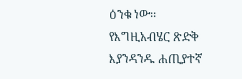ዕንቁ ነው፡፡ የእግዚአብሄር ጽድቅ እያንዳንዱ ሐጢያተኛ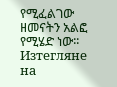የሚፈልገው ዘመናትን አልፎ የሚሄድ ነው፡፡
Изтегляне на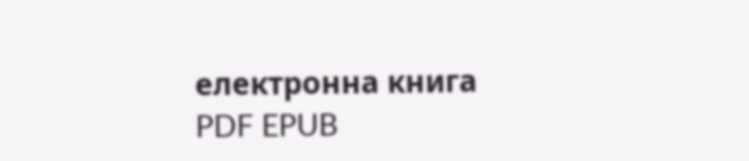електронна книга
PDF EPUB